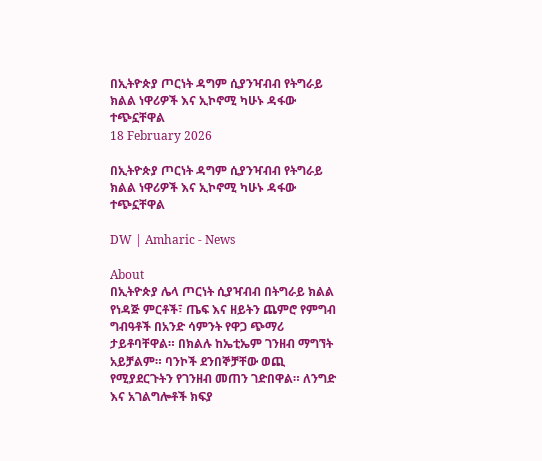በኢትዮጵያ ጦርነት ዳግም ሲያንዣብብ የትግራይ ክልል ነዋሪዎች እና ኢኮኖሚ ካሁኑ ዳፋው ተጭኗቸዋል
18 February 2026

በኢትዮጵያ ጦርነት ዳግም ሲያንዣብብ የትግራይ ክልል ነዋሪዎች እና ኢኮኖሚ ካሁኑ ዳፋው ተጭኗቸዋል

DW | Amharic - News

About
በኢትዮጵያ ሌላ ጦርነት ሲያዣብብ በትግራይ ክልል የነዳጅ ምርቶች፣ ጤፍ እና ዘይትን ጨምሮ የምግብ ግብዓቶች በአንድ ሳምንት የዋጋ ጭማሪ ታይቶባቸዋል። በክልሉ ከኤቲኤም ገንዘብ ማግኘት አይቻልም። ባንኮች ደንበኞቻቸው ወጪ የሚያደርጉትን የገንዘብ መጠን ገድበዋል። ለንግድ እና አገልግሎቶች ክፍያ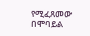የሚፈጸመው በሞባይል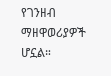የገንዘብ ማዘዋወሪያዎች ሆኗል።